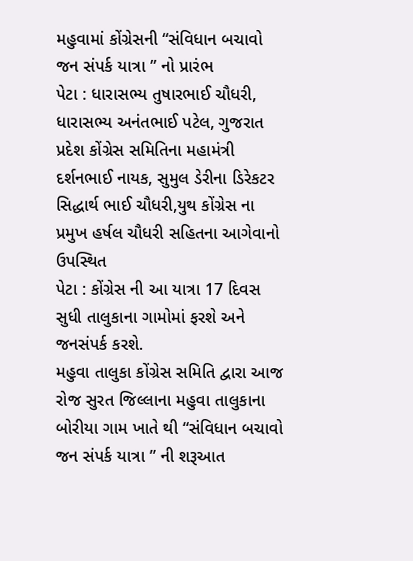મહુવામાં કોંગ્રેસની “સંવિધાન બચાવો જન સંપર્ક યાત્રા ” નો પ્રારંભ
પેટા : ધારાસભ્ય તુષારભાઈ ચૌધરી, ધારાસભ્ય અનંતભાઈ પટેલ, ગુજરાત પ્રદેશ કોંગ્રેસ સમિતિના મહામંત્રી દર્શનભાઈ નાયક, સુમુલ ડેરીના ડિરેકટર સિદ્ધાર્થ ભાઈ ચૌધરી,યુથ કોંગ્રેસ ના પ્રમુખ હર્ષલ ચૌધરી સહિતના આગેવાનો ઉપસ્થિત
પેટા : કોંગ્રેસ ની આ યાત્રા 17 દિવસ સુધી તાલુકાના ગામોમાં ફરશે અને જનસંપર્ક કરશે.
મહુવા તાલુકા કોંગ્રેસ સમિતિ દ્વારા આજ રોજ સુરત જિલ્લાના મહુવા તાલુકાના બોરીયા ગામ ખાતે થી “સંવિધાન બચાવો જન સંપર્ક યાત્રા ” ની શરૂઆત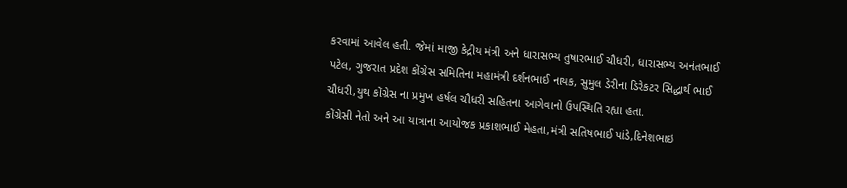કરવામાં આવેલ હતી. જેમાં માજી કેદ્રીય મંત્રી અને ધારાસભ્ય તુષારભાઈ ચૌધરી, ધારાસભ્ય અનંતભાઈ પટેલ, ગુજરાત પ્રદેશ કોંગ્રેસ સમિતિના મહામંત્રી દર્શનભાઈ નાયક, સુમુલ ડેરીના ડિરેકટર સિદ્ધાર્થ ભાઈ ચૌધરી,યુથ કોંગ્રેસ ના પ્રમુખ હર્ષલ ચૌધરી સહિતના આગેવાનો ઉપસ્થિતિ રહ્યા હતા.
કોંગ્રેસી નેતો અને આ યાત્રાના આયોજક પ્રકાશભાઈ મેહતા,મંત્રી સતિષભાઈ પાંડે,દિનેશભાઇ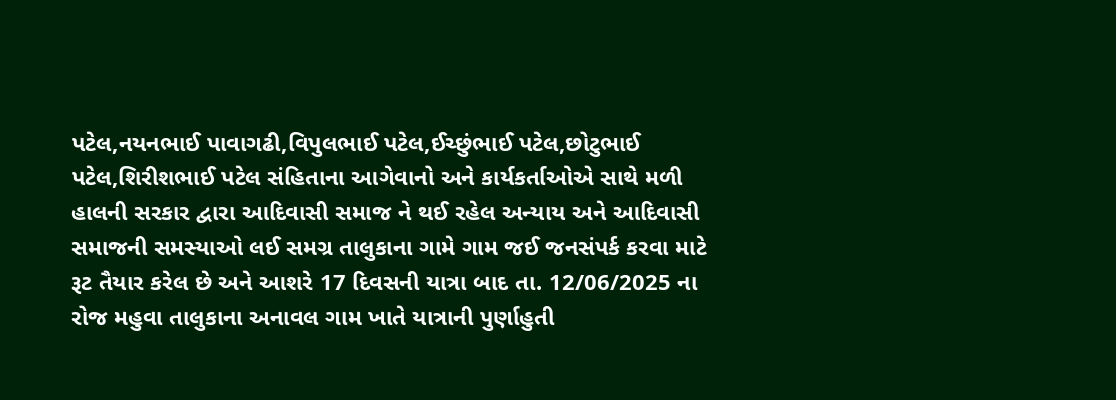પટેલ,નયનભાઈ પાવાગઢી,વિપુલભાઈ પટેલ,ઈચ્છુંભાઈ પટેલ,છોટુભાઈ પટેલ,શિરીશભાઈ પટેલ સંહિતાના આગેવાનો અને કાર્યકર્તાઓએ સાથે મળી હાલની સરકાર દ્વારા આદિવાસી સમાજ ને થઈ રહેલ અન્યાય અને આદિવાસી સમાજની સમસ્યાઓ લઈ સમગ્ર તાલુકાના ગામે ગામ જઈ જનસંપર્ક કરવા માટે રૂટ તૈયાર કરેલ છે અને આશરે 17 દિવસની યાત્રા બાદ તા. 12/06/2025 ના રોજ મહુવા તાલુકાના અનાવલ ગામ ખાતે યાત્રાની પુર્ણાહુતી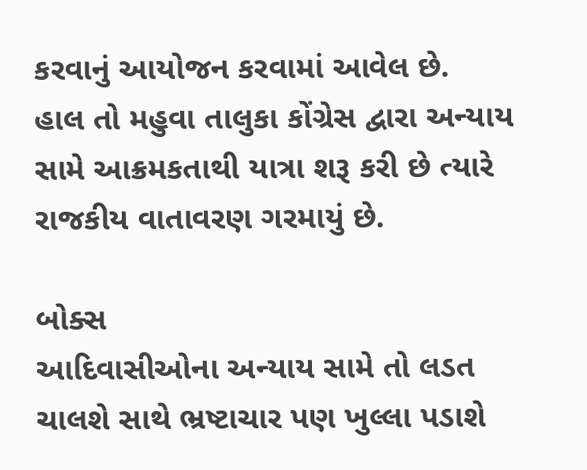કરવાનું આયોજન કરવામાં આવેલ છે.
હાલ તો મહુવા તાલુકા કોંગ્રેસ દ્વારા અન્યાય સામે આક્રમકતાથી યાત્રા શરૂ કરી છે ત્યારે રાજકીય વાતાવરણ ગરમાયું છે.

બોક્સ
આદિવાસીઓના અન્યાય સામે તો લડત ચાલશે સાથે ભ્રષ્ટાચાર પણ ખુલ્લા પડાશે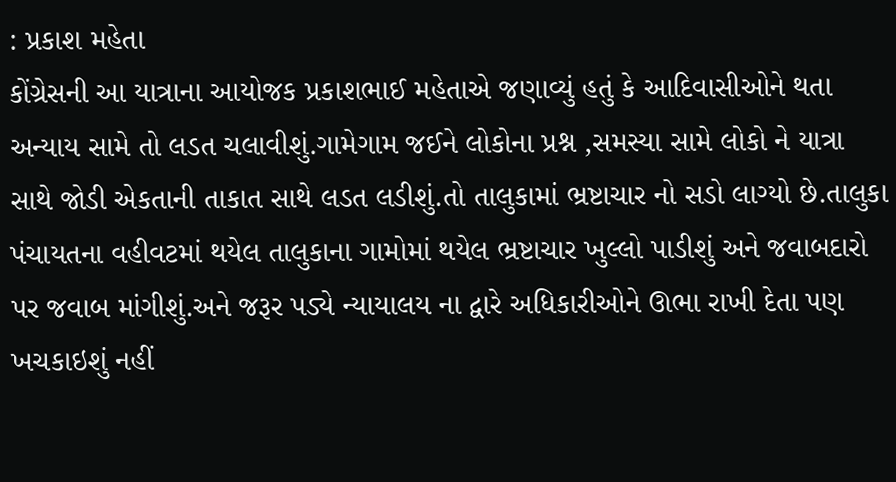: પ્રકાશ મહેતા
કોંગ્રેસની આ યાત્રાના આયોજક પ્રકાશભાઈ મહેતાએ જણાવ્યું હતું કે આદિવાસીઓને થતા અન્યાય સામે તો લડત ચલાવીશું.ગામેગામ જઈને લોકોના પ્રશ્ન ,સમસ્યા સામે લોકો ને યાત્રા સાથે જોડી એકતાની તાકાત સાથે લડત લડીશું.તો તાલુકામાં ભ્રષ્ટાચાર નો સડો લાગ્યો છે.તાલુકા પંચાયતના વહીવટમાં થયેલ તાલુકાના ગામોમાં થયેલ ભ્રષ્ટાચાર ખુલ્લો પાડીશું અને જવાબદારો પર જવાબ માંગીશું.અને જરૂર પડ્યે ન્યાયાલય ના દ્વારે અધિકારીઓને ઊભા રાખી દેતા પણ ખચકાઇશું નહીં